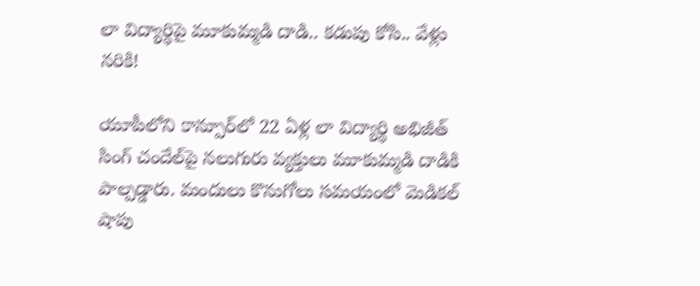లా విద్యార్థిపై మూకుమ్మడి దాడి.. కడుపు కోసి.. వేళ్లు నరికి!

యూపీలోని కాన్పూర్‌లో 22 ఏళ్ల లా విద్యార్థి అభిజీత్‌ సింగ్‌ చందేల్‌పై నలుగురు వ్యక్తులు మూకుమ్మడి దాడికి పాల్పడ్డారు. మందులు కొనుగోలు సమయంలో మెడికల్‌ షాపు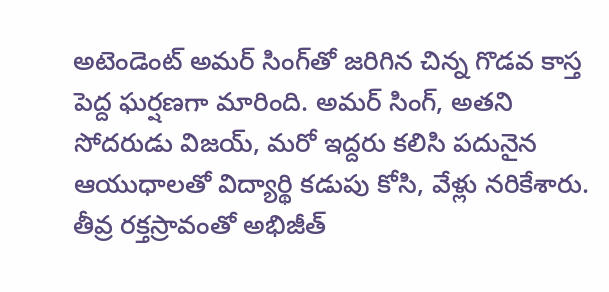అటెండెంట్‌ అమర్‌ సింగ్‌తో జరిగిన చిన్న గొడవ కాస్త పెద్ద ఘర్షణగా మారింది. అమర్‌ సింగ్‌, అతని సోదరుడు విజయ్‌, మరో ఇద్దరు కలిసి పదునైన ఆయుధాలతో విద్యార్థి కడుపు కోసి, వేళ్లు నరికేశారు. తీవ్ర రక్తస్రావంతో అభిజీత్‌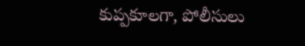కుప్పకూలగా, పోలీసులు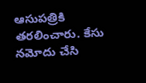ఆసుపత్రికి తరలించారు. కేసు నమోదు చేసి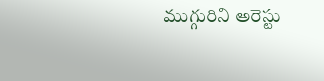ముగ్గురిని అరెస్టు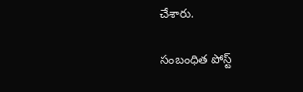చేశారు.

సంబంధిత పోస్ట్